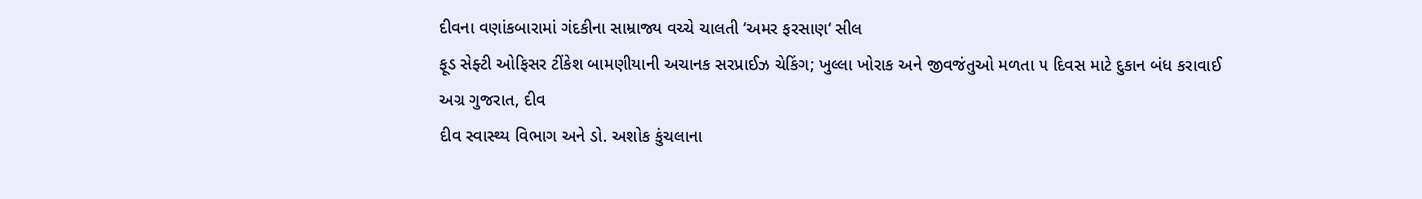દીવના વણાંકબારામાં ગંદકીના સામ્રાજ્ય વચ્ચે ચાલતી ‘અમર ફરસાણ‘ સીલ
ફૂડ સેફ્ટી ઓફિસર ટીંકેશ બામણીયાની અચાનક સરપ્રાઈઝ ચેકિંગ; ખુલ્લા ખોરાક અને જીવજંતુઓ મળતા ૫ દિવસ માટે દુકાન બંધ કરાવાઈ
અગ્ર ગુજરાત, દીવ
દીવ સ્વાસ્થ્ય વિભાગ અને ડો. અશોક કુંચલાના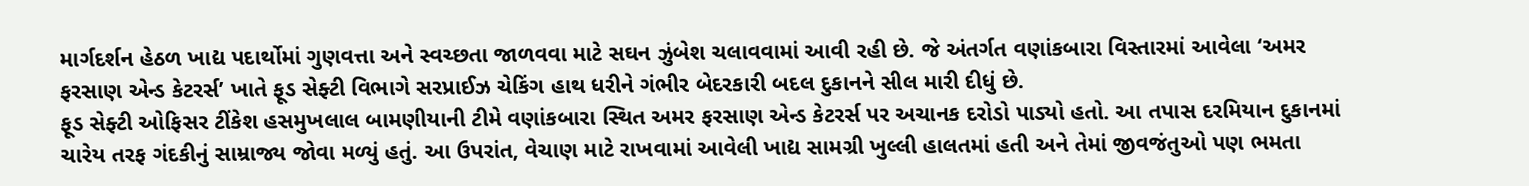માર્ગદર્શન હેઠળ ખાદ્ય પદાર્થોમાં ગુણવત્તા અને સ્વચ્છતા જાળવવા માટે સઘન ઝુંબેશ ચલાવવામાં આવી રહી છે. જે અંતર્ગત વણાંકબારા વિસ્તારમાં આવેલા ‘અમર ફરસાણ એન્ડ કેટરર્સ’ ખાતે ફૂડ સેફ્ટી વિભાગે સરપ્રાઈઝ ચેકિંગ હાથ ધરીને ગંભીર બેદરકારી બદલ દુકાનને સીલ મારી દીધું છે.
ફૂડ સેફ્ટી ઓફિસર ટીંકેશ હસમુખલાલ બામણીયાની ટીમે વણાંકબારા સ્થિત અમર ફરસાણ એન્ડ કેટરર્સ પર અચાનક દરોડો પાડ્યો હતો. આ તપાસ દરમિયાન દુકાનમાં ચારેય તરફ ગંદકીનું સામ્રાજ્ય જોવા મળ્યું હતું. આ ઉપરાંત, વેચાણ માટે રાખવામાં આવેલી ખાદ્ય સામગ્રી ખુલ્લી હાલતમાં હતી અને તેમાં જીવજંતુઓ પણ ભમતા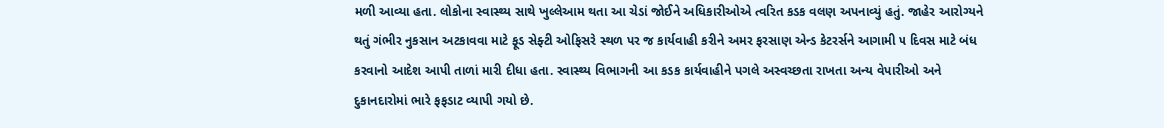મળી આવ્યા હતા. લોકોના સ્વાસ્થ્ય સાથે ખુલ્લેઆમ થતા આ ચેડાં જોઈને અધિકારીઓએ ત્વરિત કડક વલણ અપનાવ્યું હતું. જાહેર આરોગ્યને થતું ગંભીર નુકસાન અટકાવવા માટે ફૂડ સેફ્ટી ઓફિસરે સ્થળ પર જ કાર્યવાહી કરીને અમર ફરસાણ એન્ડ કેટરર્સને આગામી ૫ દિવસ માટે બંધ કરવાનો આદેશ આપી તાળાં મારી દીધા હતા. સ્વાસ્થ્ય વિભાગની આ કડક કાર્યવાહીને પગલે અસ્વચ્છતા રાખતા અન્ય વેપારીઓ અને દુકાનદારોમાં ભારે ફફડાટ વ્યાપી ગયો છે.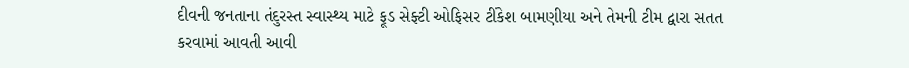દીવની જનતાના તંદુરસ્ત સ્વાસ્થ્ય માટે ફૂડ સેફ્ટી ઓફિસર ટીંકેશ બામણીયા અને તેમની ટીમ દ્વારા સતત કરવામાં આવતી આવી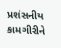પ્રશંસનીય કામગીરીને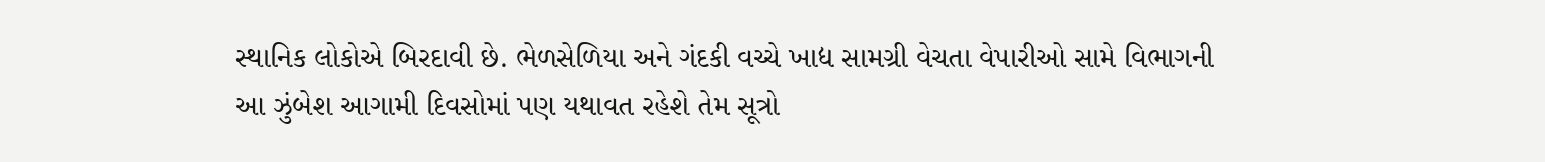સ્થાનિક લોકોએ બિરદાવી છે. ભેળસેળિયા અને ગંદકી વચ્ચે ખાદ્ય સામગ્રી વેચતા વેપારીઓ સામે વિભાગની આ ઝુંબેશ આગામી દિવસોમાં પણ યથાવત રહેશે તેમ સૂત્રો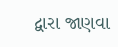દ્વારા જાણવા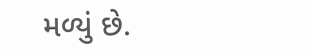મળ્યું છે.